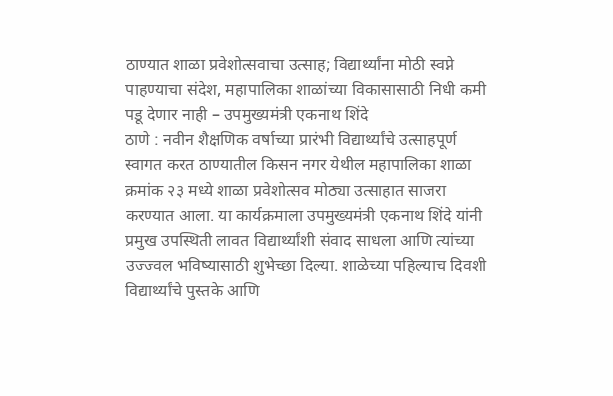ठाण्यात शाळा प्रवेशोत्सवाचा उत्साह; विद्यार्थ्यांना मोठी स्वप्ने पाहण्याचा संदेश, महापालिका शाळांच्या विकासासाठी निधी कमी पडू देणार नाही – उपमुख्यमंत्री एकनाथ शिंदे
ठाणे : नवीन शैक्षणिक वर्षाच्या प्रारंभी विद्यार्थ्यांचे उत्साहपूर्ण स्वागत करत ठाण्यातील किसन नगर येथील महापालिका शाळा क्रमांक २३ मध्ये शाळा प्रवेशोत्सव मोठ्या उत्साहात साजरा करण्यात आला. या कार्यक्रमाला उपमुख्यमंत्री एकनाथ शिंदे यांनी प्रमुख उपस्थिती लावत विद्यार्थ्यांशी संवाद साधला आणि त्यांच्या उज्ज्वल भविष्यासाठी शुभेच्छा दिल्या. शाळेच्या पहिल्याच दिवशी विद्यार्थ्यांचे पुस्तके आणि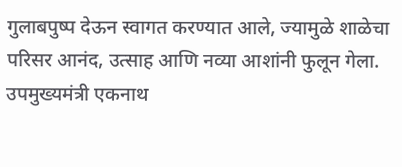गुलाबपुष्प देऊन स्वागत करण्यात आले, ज्यामुळे शाळेचा परिसर आनंद, उत्साह आणि नव्या आशांनी फुलून गेला.
उपमुख्यमंत्री एकनाथ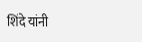शिंदे यांनी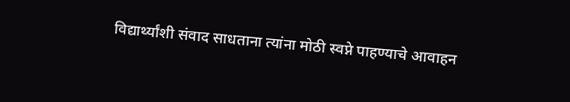विद्यार्थ्यांशी संवाद साधताना त्यांना मोठी स्वप्ने पाहण्याचे आवाहन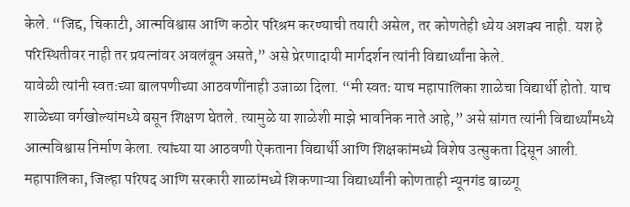केले. “जिद्द, चिकाटी, आत्मविश्वास आणि कठोर परिश्रम करण्याची तयारी असेल, तर कोणतेही ध्येय अशक्य नाही. यश हे परिस्थितीवर नाही तर प्रयत्नांवर अवलंबून असते,” असे प्रेरणादायी मार्गदर्शन त्यांनी विद्यार्थ्यांना केले.
यावेळी त्यांनी स्वतःच्या बालपणीच्या आठवणींनाही उजाळा दिला. “मी स्वतः याच महापालिका शाळेचा विद्यार्थी होतो. याच शाळेच्या वर्गखोल्यांमध्ये बसून शिक्षण घेतले. त्यामुळे या शाळेशी माझे भावनिक नाते आहे,” असे सांगत त्यांनी विद्यार्थ्यांमध्ये आत्मविश्वास निर्माण केला. त्यांच्या या आठवणी ऐकताना विद्यार्थी आणि शिक्षकांमध्ये विशेष उत्सुकता दिसून आली.
महापालिका, जिल्हा परिषद आणि सरकारी शाळांमध्ये शिकणाऱ्या विद्यार्थ्यांनी कोणताही न्यूनगंड बाळगू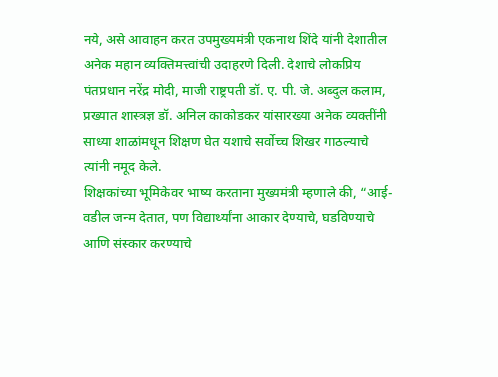नये, असे आवाहन करत उपमुख्यमंत्री एकनाथ शिंदे यांनी देशातील अनेक महान व्यक्तिमत्त्वांची उदाहरणे दिली. देशाचे लोकप्रिय पंतप्रधान नरेंद्र मोदी, माजी राष्ट्रपती डॉ. ए. पी. जे. अब्दुल कलाम, प्रख्यात शास्त्रज्ञ डॉ. अनिल काकोडकर यांसारख्या अनेक व्यक्तींनी साध्या शाळांमधून शिक्षण घेत यशाचे सर्वोच्च शिखर गाठल्याचे त्यांनी नमूद केले.
शिक्षकांच्या भूमिकेवर भाष्य करताना मुख्यमंत्री म्हणाले की, “आई-वडील जन्म देतात, पण विद्यार्थ्यांना आकार देण्याचे, घडविण्याचे आणि संस्कार करण्याचे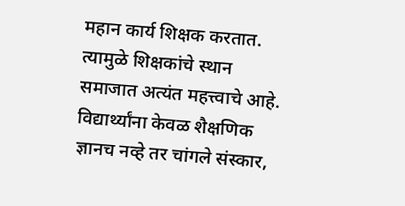महान कार्य शिक्षक करतात. त्यामुळे शिक्षकांचे स्थान समाजात अत्यंत महत्त्वाचे आहे. विद्यार्थ्यांना केवळ शैक्षणिक ज्ञानच नव्हे तर चांगले संस्कार,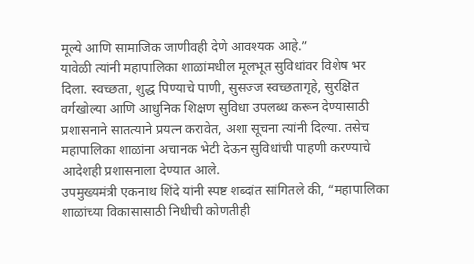मूल्ये आणि सामाजिक जाणीवही देणे आवश्यक आहे.”
यावेळी त्यांनी महापालिका शाळांमधील मूलभूत सुविधांवर विशेष भर दिला. स्वच्छता, शुद्ध पिण्याचे पाणी, सुसज्ज स्वच्छतागृहे, सुरक्षित वर्गखोल्या आणि आधुनिक शिक्षण सुविधा उपलब्ध करून देण्यासाठी प्रशासनाने सातत्याने प्रयत्न करावेत, अशा सूचना त्यांनी दिल्या. तसेच महापालिका शाळांना अचानक भेटी देऊन सुविधांची पाहणी करण्याचे आदेशही प्रशासनाला देण्यात आले.
उपमुख्यमंत्री एकनाथ शिंदे यांनी स्पष्ट शब्दांत सांगितले की, “महापालिका शाळांच्या विकासासाठी निधीची कोणतीही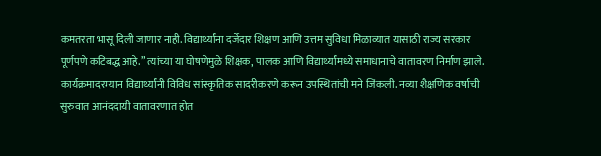कमतरता भासू दिली जाणार नाही. विद्यार्थ्यांना दर्जेदार शिक्षण आणि उत्तम सुविधा मिळाव्यात यासाठी राज्य सरकार पूर्णपणे कटिबद्ध आहे.” त्यांच्या या घोषणेमुळे शिक्षक, पालक आणि विद्यार्थ्यांमध्ये समाधानाचे वातावरण निर्माण झाले.
कार्यक्रमादरम्यान विद्यार्थ्यांनी विविध सांस्कृतिक सादरीकरणे करून उपस्थितांची मने जिंकली. नव्या शैक्षणिक वर्षाची सुरुवात आनंददायी वातावरणात होत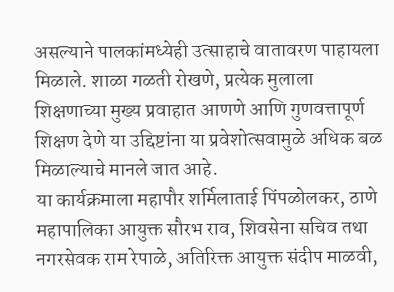असल्याने पालकांमध्येही उत्साहाचे वातावरण पाहायला मिळाले. शाळा गळती रोखणे, प्रत्येक मुलाला शिक्षणाच्या मुख्य प्रवाहात आणणे आणि गुणवत्तापूर्ण शिक्षण देणे या उद्दिष्टांना या प्रवेशोत्सवामुळे अधिक बळ मिळाल्याचे मानले जात आहे.
या कार्यक्रमाला महापौर शर्मिलाताई पिंपळोलकर, ठाणे महापालिका आयुक्त सौरभ राव, शिवसेना सचिव तथा नगरसेवक राम रेपाळे, अतिरिक्त आयुक्त संदीप माळवी,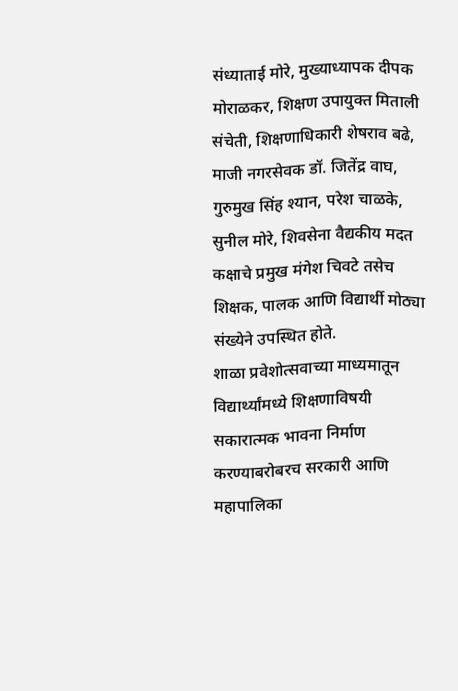संध्याताई मोरे, मुख्याध्यापक दीपक मोराळकर, शिक्षण उपायुक्त मिताली संचेती, शिक्षणाधिकारी शेषराव बढे, माजी नगरसेवक डॉ. जितेंद्र वाघ, गुरुमुख सिंह श्यान, परेश चाळके, सुनील मोरे, शिवसेना वैद्यकीय मदत कक्षाचे प्रमुख मंगेश चिवटे तसेच शिक्षक, पालक आणि विद्यार्थी मोठ्या संख्येने उपस्थित होते.
शाळा प्रवेशोत्सवाच्या माध्यमातून विद्यार्थ्यांमध्ये शिक्षणाविषयी सकारात्मक भावना निर्माण करण्याबरोबरच सरकारी आणि महापालिका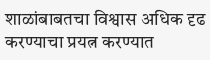शाळांबाबतचा विश्वास अधिक दृढ करण्याचा प्रयत्न करण्यात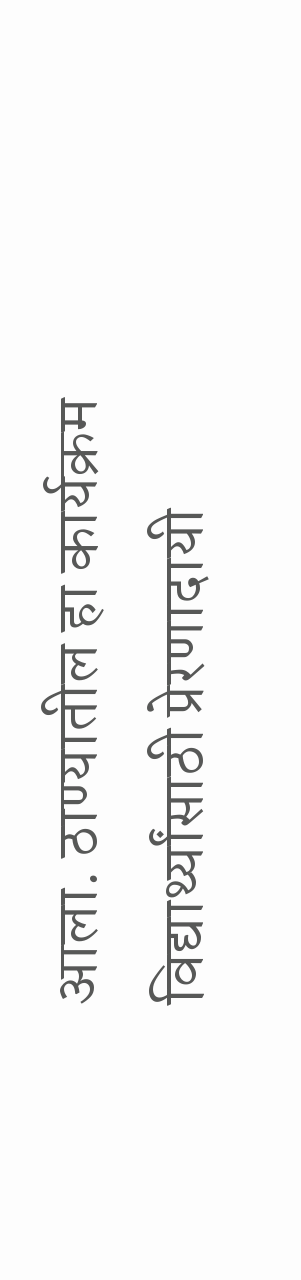आला. ठाण्यातील हा कार्यक्रम विद्यार्थ्यांसाठी प्रेरणादायी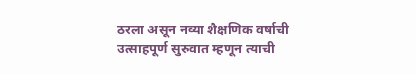ठरला असून नव्या शैक्षणिक वर्षाची उत्साहपूर्ण सुरुवात म्हणून त्याची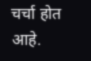चर्चा होत आहे.